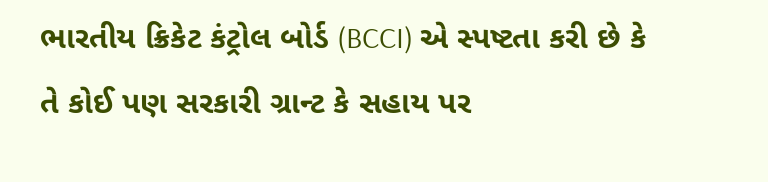ભારતીય ક્રિકેટ કંટ્રોલ બોર્ડ (BCCI) એ સ્પષ્ટતા કરી છે કે તે કોઈ પણ સરકારી ગ્રાન્ટ કે સહાય પર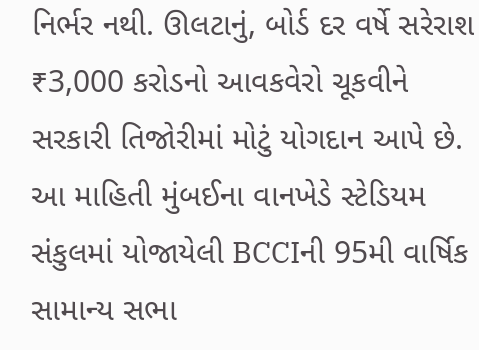નિર્ભર નથી. ઊલટાનું, બોર્ડ દર વર્ષે સરેરાશ ₹3,000 કરોડનો આવકવેરો ચૂકવીને સરકારી તિજોરીમાં મોટું યોગદાન આપે છે. આ માહિતી મુંબઈના વાનખેડે સ્ટેડિયમ સંકુલમાં યોજાયેલી BCCIની 95મી વાર્ષિક સામાન્ય સભા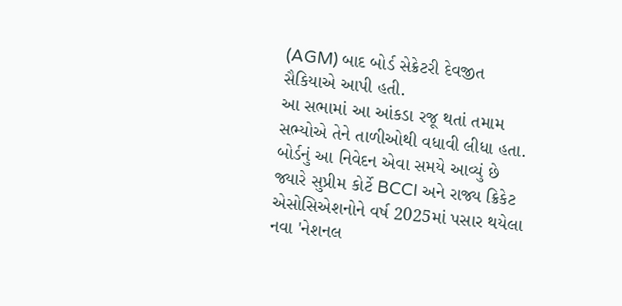(AGM) બાદ બોર્ડ સેક્રેટરી દેવજીત સૈકિયાએ આપી હતી.
આ સભામાં આ આંકડા રજૂ થતાં તમામ સભ્યોએ તેને તાળીઓથી વધાવી લીધા હતા. બોર્ડનું આ નિવેદન એવા સમયે આવ્યું છે જ્યારે સુપ્રીમ કોર્ટે BCCI અને રાજ્ય ક્રિકેટ એસોસિએશનોને વર્ષ 2025માં પસાર થયેલા નવા 'નેશનલ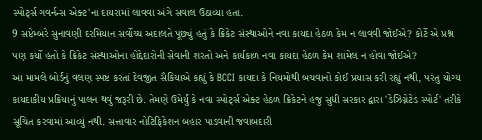સ્પોર્ટ્સ ગવર્નન્સ એક્ટ'ના દાયરામાં લાવવા અંગે સવાલ ઉઠાવ્યા હતા.
9 સપ્ટેમ્બરે સુનાવણી દરમિયાન સર્વોચ્ચ અદાલતે પૂછ્યું હતું કે ક્રિકેટ સંસ્થાઓને નવા કાયદા હેઠળ કેમ ન લાવવી જોઈએ? કોર્ટે એ પ્રશ્ન પણ કર્યો હતો કે ક્રિકેટ સંસ્થાઓના હોદ્દેદારોની સેવાની શરતો અને કાર્યકાળ નવા કાયદા હેઠળ કેમ શામેલ ન હોવા જોઈએ?
આ મામલે બોર્ડનું વલણ સ્પષ્ટ કરતાં દેવજીત સૈકિયાએ કહ્યું કે BCCI કાયદા કે નિયમોથી બચવાનો કોઈ પ્રયાસ કરી રહ્યું નથી, પરંતુ યોગ્ય કાયદાકીય પ્રક્રિયાનું પાલન થવું જરૂરી છે. તેમણે ઉમેર્યું કે નવા સ્પોર્ટ્સ એક્ટ હેઠળ ક્રિકેટને હજુ સુધી સરકાર દ્વારા 'ડેઝિગ્નેટેડ સ્પોર્ટ' તરીકે સૂચિત કરવામાં આવ્યું નથી. સત્તાવાર નોટિફિકેશન બહાર પાડવાની જવાબદારી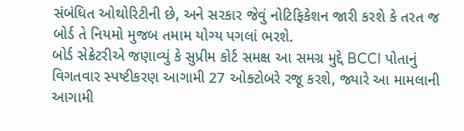સંબંધિત ઓથોરિટીની છે, અને સરકાર જેવું નોટિફિકેશન જારી કરશે કે તરત જ બોર્ડ તે નિયમો મુજબ તમામ યોગ્ય પગલાં ભરશે.
બોર્ડ સેક્રેટરીએ જણાવ્યું કે સુપ્રીમ કોર્ટ સમક્ષ આ સમગ્ર મુદ્દે BCCI પોતાનું વિગતવાર સ્પષ્ટીકરણ આગામી 27 ઓક્ટોબરે રજૂ કરશે, જ્યારે આ મામલાની આગામી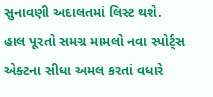સુનાવણી અદાલતમાં લિસ્ટ થશે. હાલ પૂરતો સમગ્ર મામલો નવા સ્પોર્ટ્સ એક્ટના સીધા અમલ કરતાં વધારે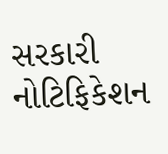સરકારી નોટિફિકેશન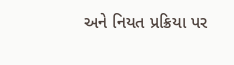અને નિયત પ્રક્રિયા પર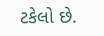ટકેલો છે.